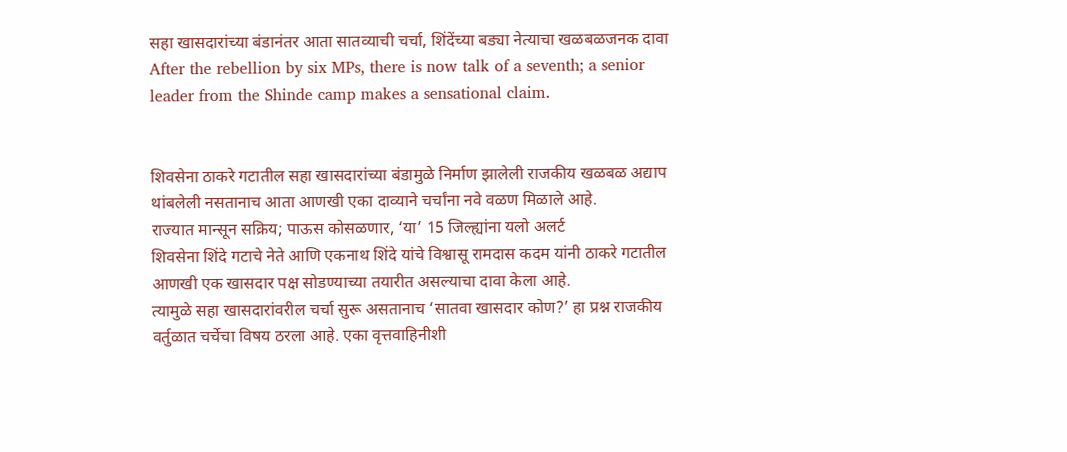सहा खासदारांच्या बंडानंतर आता सातव्याची चर्चा, शिंदेंच्या बड्या नेत्याचा खळबळजनक दावा
After the rebellion by six MPs, there is now talk of a seventh; a senior leader from the Shinde camp makes a sensational claim.


शिवसेना ठाकरे गटातील सहा खासदारांच्या बंडामुळे निर्माण झालेली राजकीय खळबळ अद्याप थांबलेली नसतानाच आता आणखी एका दाव्याने चर्चांना नवे वळण मिळाले आहे.
राज्यात मान्सून सक्रिय; पाऊस कोसळणार, ‘या’ 15 जिल्ह्यांना यलो अलर्ट
शिवसेना शिंदे गटाचे नेते आणि एकनाथ शिंदे यांचे विश्वासू रामदास कदम यांनी ठाकरे गटातील आणखी एक खासदार पक्ष सोडण्याच्या तयारीत असल्याचा दावा केला आहे.
त्यामुळे सहा खासदारांवरील चर्चा सुरू असतानाच ‘सातवा खासदार कोण?’ हा प्रश्न राजकीय वर्तुळात चर्चेचा विषय ठरला आहे. एका वृत्तवाहिनीशी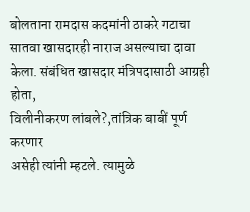बोलताना रामदास कदमांनी ठाकरे गटाचा सातवा खासदारही नाराज असल्याचा दावा केला. संबंधित खासदार मंत्रिपदासाठी आग्रही होता,
विलीनीकरण लांबले?,तांत्रिक बाबीं पूर्ण करणार
असेही त्यांनी म्हटले. त्यामुळे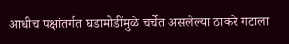आधीच पक्षांतर्गत घडामोडींमुळे चर्चेत असलेल्या ठाकरे गटाला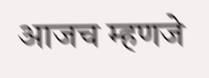आजच म्हणजे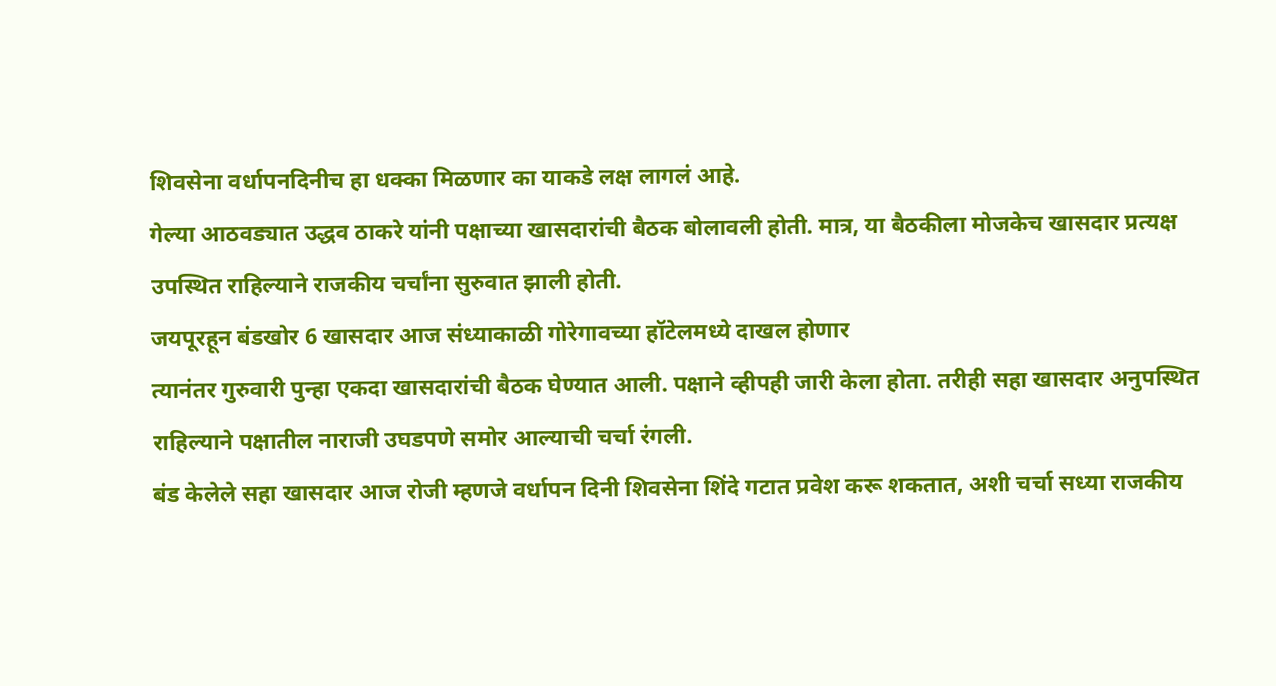शिवसेना वर्धापनदिनीच हा धक्का मिळणार का याकडे लक्ष लागलं आहे.
गेल्या आठवड्यात उद्धव ठाकरे यांनी पक्षाच्या खासदारांची बैठक बोलावली होती. मात्र, या बैठकीला मोजकेच खासदार प्रत्यक्ष उपस्थित राहिल्याने राजकीय चर्चांना सुरुवात झाली होती.
जयपूरहून बंडखोर 6 खासदार आज संध्याकाळी गोरेगावच्या हॉटेलमध्ये दाखल होणार
त्यानंतर गुरुवारी पुन्हा एकदा खासदारांची बैठक घेण्यात आली. पक्षाने व्हीपही जारी केला होता. तरीही सहा खासदार अनुपस्थित राहिल्याने पक्षातील नाराजी उघडपणे समोर आल्याची चर्चा रंगली.
बंड केलेले सहा खासदार आज रोजी म्हणजे वर्धापन दिनी शिवसेना शिंदे गटात प्रवेश करू शकतात, अशी चर्चा सध्या राजकीय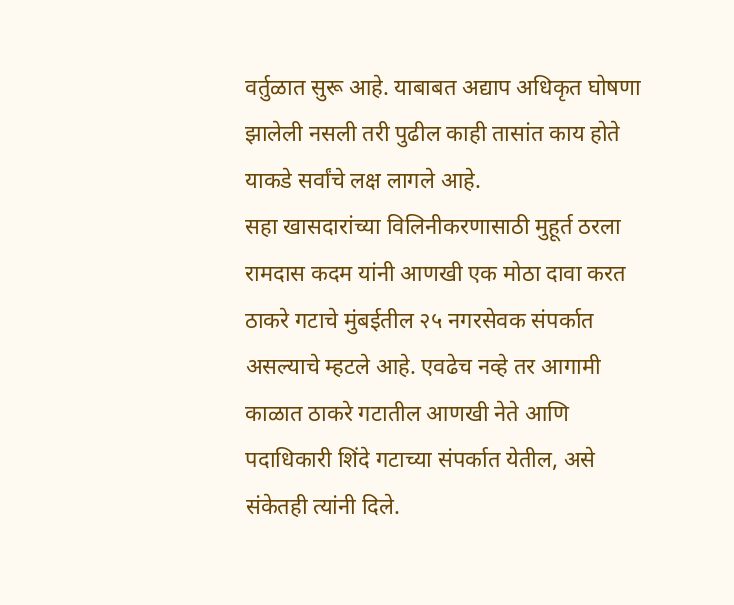वर्तुळात सुरू आहे. याबाबत अद्याप अधिकृत घोषणा झालेली नसली तरी पुढील काही तासांत काय होते याकडे सर्वांचे लक्ष लागले आहे.
सहा खासदारांच्या विलिनीकरणासाठी मुहूर्त ठरला
रामदास कदम यांनी आणखी एक मोठा दावा करत ठाकरे गटाचे मुंबईतील २५ नगरसेवक संपर्कात असल्याचे म्हटले आहे. एवढेच नव्हे तर आगामी काळात ठाकरे गटातील आणखी नेते आणि पदाधिकारी शिंदे गटाच्या संपर्कात येतील, असे संकेतही त्यांनी दिले.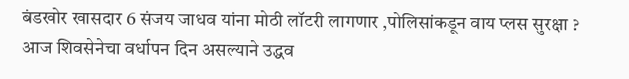बंडखोर खासदार 6 संजय जाधव यांना मोठी लॉटरी लागणार ,पोलिसांकडून वाय प्लस सुरक्षा ?
आज शिवसेनेचा वर्धापन दिन असल्याने उद्धव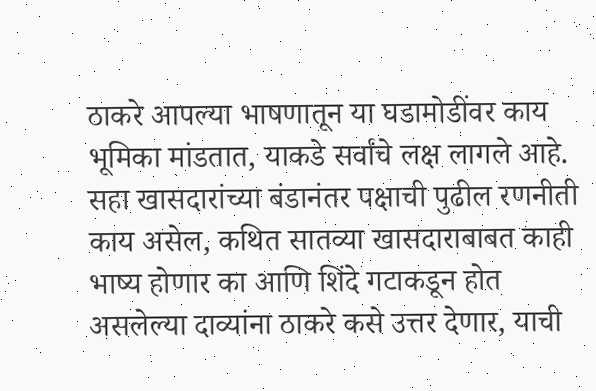ठाकरे आपल्या भाषणातून या घडामोडींवर काय भूमिका मांडतात, याकडे सर्वांचे लक्ष लागले आहे.
सहा खासदारांच्या बंडानंतर पक्षाची पुढील रणनीती काय असेल, कथित सातव्या खासदाराबाबत काही भाष्य होणार का आणि शिंदे गटाकडून होत असलेल्या दाव्यांना ठाकरे कसे उत्तर देणार, याची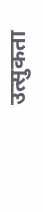उत्सुकता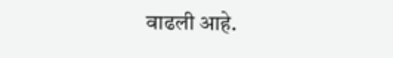वाढली आहे.